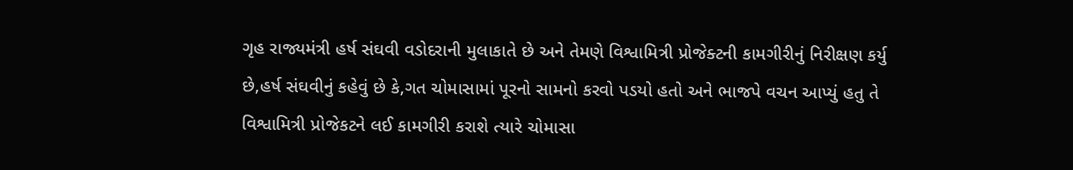ગૃહ રાજ્યમંત્રી હર્ષ સંઘવી વડોદરાની મુલાકાતે છે અને તેમણે વિશ્વામિત્રી પ્રોજેક્ટની કામગીરીનું નિરીક્ષણ કર્યુ છે,હર્ષ સંઘવીનું કહેવું છે કે,ગત ચોમાસામાં પૂરનો સામનો કરવો પડયો હતો અને ભાજપે વચન આપ્યું હતુ તે વિશ્વામિત્રી પ્રોજેકટને લઈ કામગીરી કરાશે ત્યારે ચોમાસા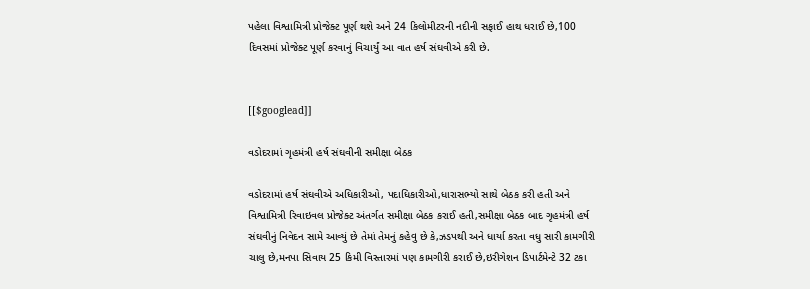પહેલા વિશ્વામિત્રી પ્રોજેક્ટ પૂર્ણ થશે અને 24 કિલોમીટરની નદીની સફાઈ હાથ ધરાઈ છે,100 દિવસમાં પ્રોજેક્ટ પૂર્ણ કરવાનું વિચાર્યું આ વાત હર્ષ સંઘવીએ કરી છે.


[[$googlead]]

વડોદરામાં ગૃહમંત્રી હર્ષ સંઘવીની સમીક્ષા બેઠક

વડોદરામાં હર્ષ સંઘવીએ અધિકારીઓ, પદાધિકારીઓ,ધારાસભ્યો સાથે બેઠક કરી હતી અને વિશ્વામિત્રી રિવાઇવલ પ્રોજેક્ટ અંતર્ગત સમીક્ષા બેઠક કરાઈ હતી,સમીક્ષા બેઠક બાદ ગૃહમંત્રી હર્ષ સંઘવીનું નિવેદન સામે આવ્યું છે તેમાં તેમનું કહેવુ છે કે,ઝડપથી અને ધાર્યા કરતા વધુ સારી કામગીરી ચાલુ છે,મનપા સિવાય 25 કિમી વિસ્તારમાં પણ કામગીરી કરાઈ છે,ઇરીગેશન ડિપાર્ટમેન્ટે 32 ટકા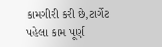કામગીરી કરી છે,ટાર્ગેટ પહેલા કામ પૂર્ણ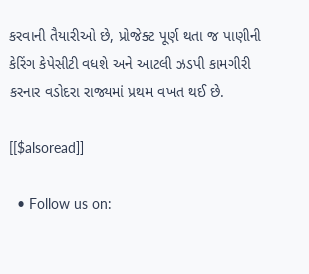કરવાની તૈયારીઓ છે, પ્રોજેક્ટ પૂર્ણ થતા જ પાણીની કેરિંગ કેપેસીટી વધશે અને આટલી ઝડપી કામગીરી કરનાર વડોદરા રાજ્યમાં પ્રથમ વખત થઈ છે.

[[$alsoread]]

  • Follow us on: